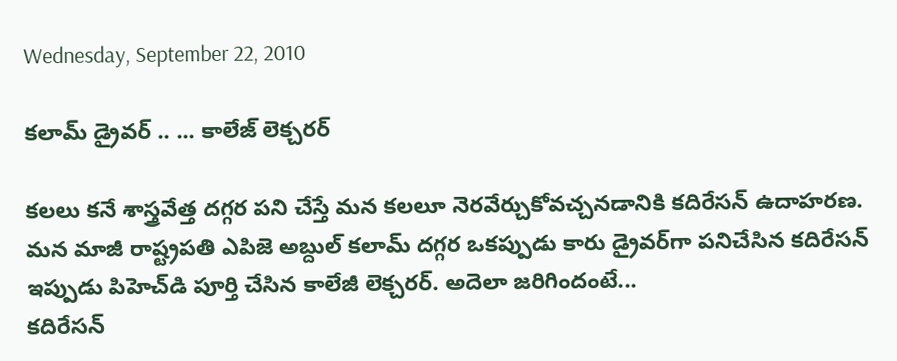Wednesday, September 22, 2010

కలామ్ డ్రైవర్ .. ... కాలేజ్ లెక్చరర్

కలలు కనే శాస్త్రవేత్త దగ్గర పని చేస్తే మన కలలూ నెరవేర్చుకోవచ్చనడానికి కదిరేసన్ ఉదాహరణ. మన మాజీ రాష్ట్రపతి ఎపిజె అబ్దుల్ కలామ్ దగ్గర ఒకప్పుడు కారు డ్రైవర్‌గా పనిచేసిన కదిరేసన్ ఇప్పుడు పిహెచ్‌డి పూర్తి చేసిన కాలేజీ లెక్చరర్. అదెలా జరిగిందంటే...
కదిరేసన్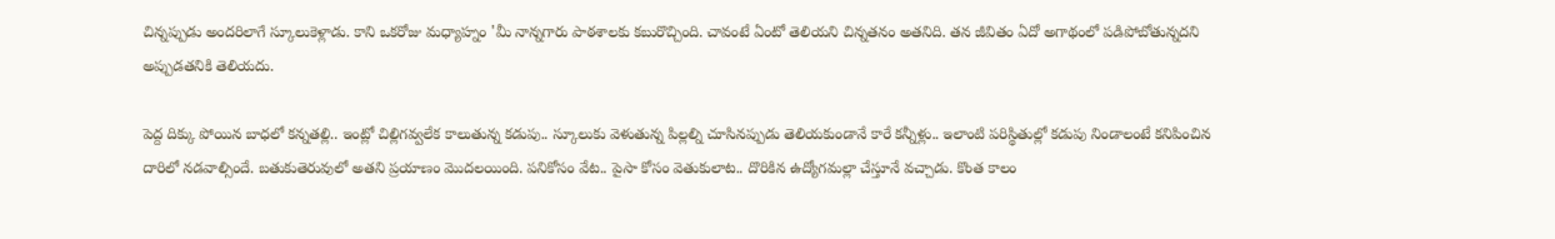చిన్నప్పుడు అందరిలాగే స్కూలుకెళ్లాడు. కాని ఒకరోజు మధ్యాహ్నం 'మీ నాన్నగారు పాఠశాలకు కబురొచ్చింది. చావంటే ఏంటో తెలియని చిన్నతనం అతనిది. తన జీవితం ఏదో అగాథంలో పడిపోబోతున్నదని అప్పుడతనికి తెలియదు.

పెద్ద దిక్కు పోయిన బాధలో కన్నతల్లి.. ఇంట్లో చిల్లిగవ్వలేక కాలుతున్న కడుపు.. స్కూలుకు వెళుతున్న పిల్లల్ని చూసినప్పుడు తెలియకుండానే కారే కన్నీళ్లు.. ఇలాంటి పరిస్థితుల్లో కడుపు నిండాలంటే కనిపించిన దారిలో నడవాల్సిందే. బతుకుతెరువులో అతని ప్రయాణం మొదలయింది. పనికోసం వేట.. పైసా కోసం వెతుకులాట.. దొరికిన ఉద్యోగమల్లా చేస్తూనే వచ్చాడు. కొంత కాలం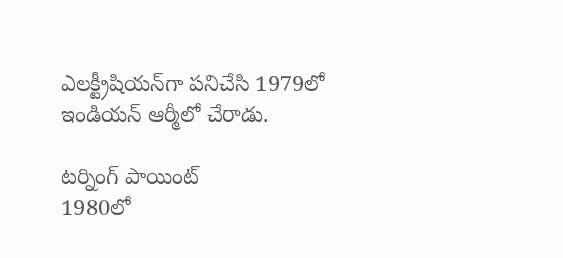ఎలక్ట్రీషియన్‌గా పనిచేసి 1979లో ఇండియన్ ఆర్మీలో చేరాడు.

టర్నింగ్ పాయింట్
1980లో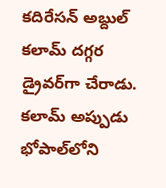కదిరేసన్ అబ్దుల్ కలామ్ దగ్గర డ్రైవర్‌గా చేరాడు. కలామ్ అప్పుడు భోపాల్‌లోని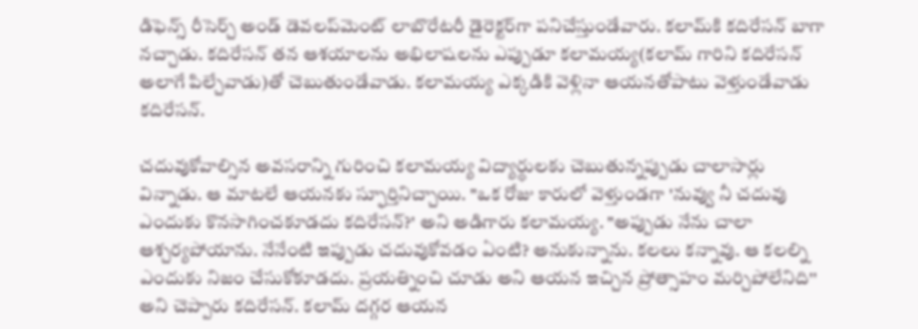డిఫెన్స్ రీసెర్చ్ అండ్ డెవలప్‌మెంట్ లాబొరేటరీ డైరెక్టర్‌గా పనిచేస్తుండేవారు. కలామ్‌కి కదిరేసన్ బాగా నచ్చాడు. కదిరేసన్ తన ఆశయాలను అభిలాషలను ఎప్పుడూ కలామయ్య(కలామ్ గారిని కదిరేసన్ అలాగే పిల్చేవాడు)తో చెబుతుండేవాడు. కలామయ్య ఎక్కడికి వెళ్లినా ఆయనతోపాటు వెళ్తుండేవాడు కదిరేసన్.

చదువుకోవాల్సిన అవసరాన్ని గురించి కలామయ్య విద్యార్థులకు చెబుతున్నప్పుడు చాలాసార్లు విన్నాడు. ఆ మాటలే ఆయనకు స్ఫూర్తినిచ్చాయి. "ఒక రోజు కారులో వెళ్తుండగా 'నువ్వు నీ చదువు ఎందుకు కొనసాగించకూడదు కదిరేసన్?' అని అడిగారు కలామయ్య. "అప్పుడు నేను చాలా ఆశ్చర్యపోయాను. నేనేంటి ఇప్పుడు చదువుకోవడం ఏంటి? అనుకున్నాను. కలలు కన్నావు. ఆ కలల్ని ఎందుకు నిజం చేసుకోకూడదు. ప్రయత్నించి చూడు అని ఆయన ఇచ్చిన ప్రోత్సాహం మర్చిపోలేనిది'' అని చెప్పారు కదిరేసన్. కలామ్ దగ్గర ఆయన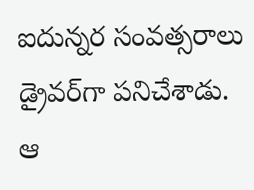ఐదున్నర సంవత్సరాలు డ్రైవర్‌గా పనిచేశాడు. ఆ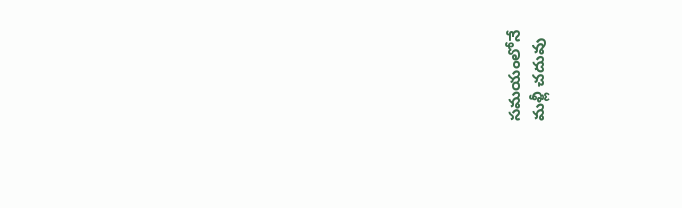సమయంలోనే మళ్లీ చదువు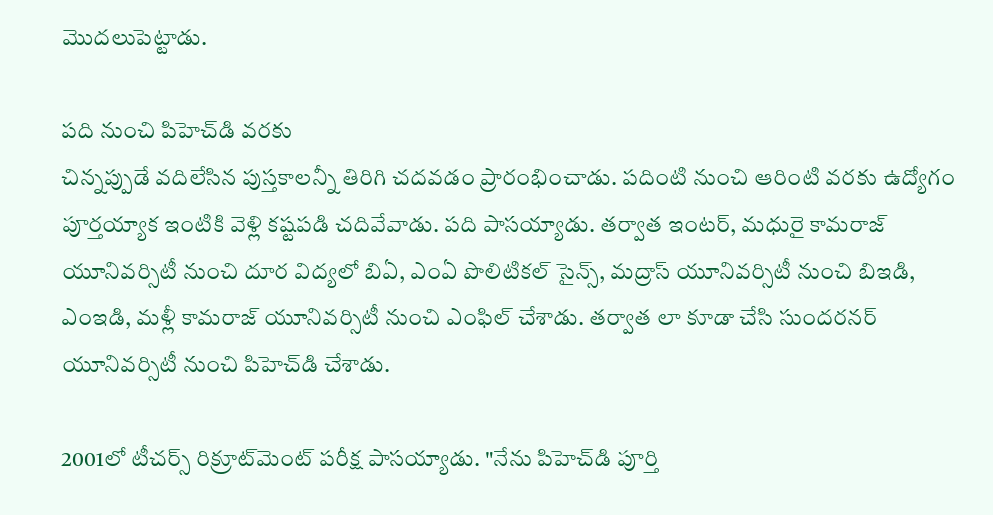మొదలుపెట్టాడు.

పది నుంచి పిహెచ్‌డి వరకు
చిన్నప్పుడే వదిలేసిన పుస్తకాలన్నీ తిరిగి చదవడం ప్రారంభించాడు. పదింటి నుంచి ఆరింటి వరకు ఉద్యోగం పూర్తయ్యాక ఇంటికి వెళ్లి కష్టపడి చదివేవాడు. పది పాసయ్యాడు. తర్వాత ఇంటర్, మధురై కామరాజ్ యూనివర్సిటీ నుంచి దూర విద్యలో బిఏ, ఎంఏ పొలిటికల్ సైన్స్, మద్రాస్ యూనివర్సిటీ నుంచి బిఇడి, ఎంఇడి, మళ్లీ కామరాజ్ యూనివర్సిటీ నుంచి ఎంఫిల్ చేశాడు. తర్వాత లా కూడా చేసి సుందరనర్ యూనివర్సిటీ నుంచి పిహెచ్‌డి చేశాడు.

2001లో టీచర్స్ రిక్రూట్‌మెంట్ పరీక్ష పాసయ్యాడు. "నేను పిహెచ్‌డి పూర్తి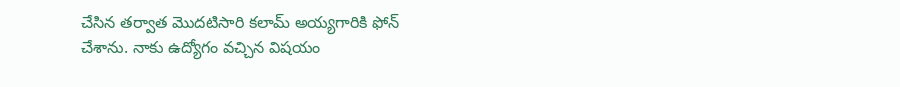చేసిన తర్వాత మొదటిసారి కలామ్ అయ్యగారికి ఫోన్ చేశాను. నాకు ఉద్యోగం వచ్చిన విషయం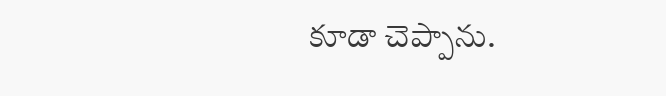కూడా చెప్పాను.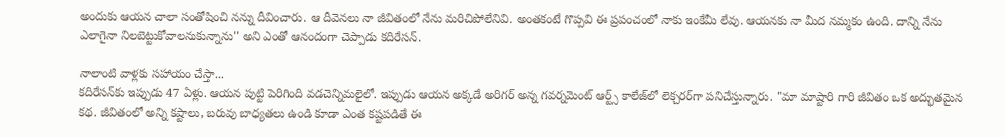అందుకు ఆయన చాలా సంతోషించి నన్ను దీవించారు. ఆ దీవెనలు నా జీవితంలో నేను మరిచిపోలేనివి. అంతకంటే గొప్పవి ఈ ప్రపంచంలో నాకు ఇంకేమీ లేవు. ఆయనకు నా మీద నమ్మకం ఉంది. దాన్ని నేను ఎలాగైనా నిలబెట్టుకోవాలనుకున్నాను'' అని ఎంతో ఆనందంగా చెప్పాడు కదిరేసన్.

నాలాంటి వాళ్లకు సహాయం చేస్తా...
కదిరేసన్‌కు ఇప్పుడు 47 ఏళ్లు. ఆయన పుట్టి పెరిగింది వడచెన్నిమలైలో. ఇప్పుడు ఆయన అక్కడే అరిగర్ అన్న గవర్నమెంట్ ఆర్ట్స్ కాలేజ్‌లో లెక్చరర్‌గా పనిచేస్తున్నారు. "మా మాష్టారి గారి జీవితం ఒక అద్భుతమైన కథ. జీవితంలో అన్ని కష్టాలు, బరువు బాధ్యతలు ఉండి కూడా ఎంత కష్టపడితే ఈ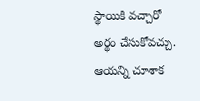స్థాయికి వచ్చారో అర్థం చేసుకోవచ్చు. ఆయన్ని చూశాక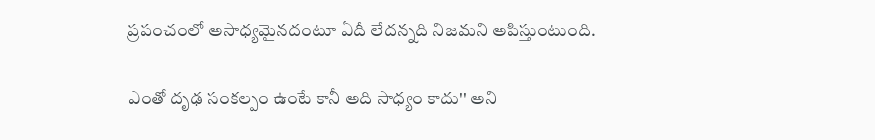ప్రపంచంలో అసాధ్యమైనదంటూ ఏదీ లేదన్నది నిజమని అపిస్తుంటుంది.

ఎంతో దృఢ సంకల్పం ఉంటే కానీ అది సాధ్యం కాదు'' అని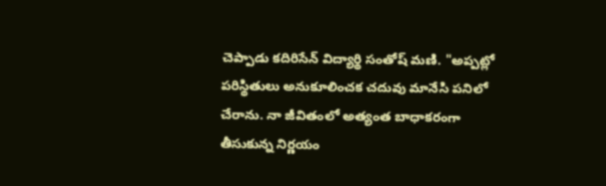చెప్పాడు కదిరిసేన్ విద్యార్థి సంతోష్ మణి. "అప్పట్లో పరిస్థితులు అనుకూలించక చదువు మానేసి పనిలో చేరాను. నా జీవితంలో అత్యంత బాధాకరంగా తీసుకున్న నిర్ణయం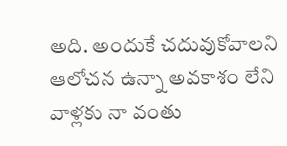అది. అందుకే చదువుకోవాలని ఆలోచన ఉన్నా అవకాశం లేని వాళ్లకు నా వంతు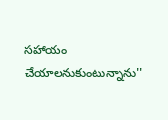సహాయం చేయాలనుకుంటున్నాను''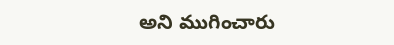అని ముగించారు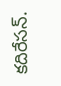కదిరేసన్.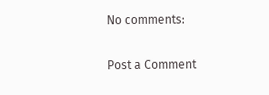No comments:

Post a Comment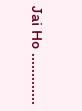Jai Ho .............